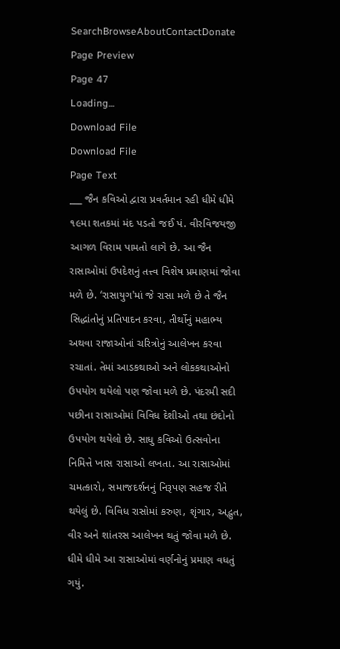SearchBrowseAboutContactDonate
Page Preview
Page 47
Loading...
Download File
Download File
Page Text
___ જૈન કવિઓ દ્વારા પ્રવર્તમાન રહી ધીમે ધીમે ૧૯મા શતકમાં મંદ પડતો જઈ પં. વીરવિજયજી આગળ વિરામ પામતો લાગે છે. આ જૈન રાસાઓમાં ઉપદેશનું તત્ત્વ વિશેષ પ્રમાણમાં જોવા મળે છે. ‘રાસાયુગ'માં જે રાસા મળે છે તે જૈન સિદ્ધાંતોનું પ્રતિપાદન કરવા, તીર્થોનું મહાભ્ય અથવા રાજાઓનાં ચરિત્રોનું આલેખન કરવા રચાતાં. તેમાં આડકથાઓ અને લોકકથાઓનો ઉપયોગ થયેલો પણ જોવા મળે છે. પંદરમી સદી પછીના રાસાઓમાં વિવિધ દેશીઓ તથા છંદોનો ઉપયોગ થયેલો છે. સાધુ કવિઓ ઉત્સવોના નિમિત્તે ખાસ રાસાઓ લખતા. આ રાસાઓમાં ચમત્કારો, સમાજદર્શનનું નિરૂપણ સહજ રીતે થયેલું છે. વિવિધ રાસોમાં કરુણ, શૃંગાર, અદ્ભુત, વીર અને શાંતરસ આલેખન થતું જોવા મળે છે. ધીમે ધીમે આ રાસાઓમાં વર્ણનોનું પ્રમાણ વધતું ગયું.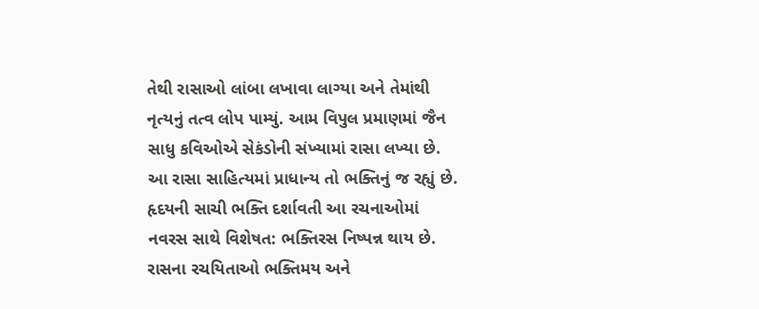તેથી રાસાઓ લાંબા લખાવા લાગ્યા અને તેમાંથી નૃત્યનું તત્વ લોપ પામ્યું. આમ વિપુલ પ્રમાણમાં જૈન સાધુ કવિઓએ સેકંડોની સંખ્યામાં રાસા લખ્યા છે. આ રાસા સાહિત્યમાં પ્રાધાન્ય તો ભક્તિનું જ રહ્યું છે. હૃદયની સાચી ભક્તિ દર્શાવતી આ રચનાઓમાં નવરસ સાથે વિશેષત: ભક્તિરસ નિષ્પન્ન થાય છે. રાસના રચયિતાઓ ભક્તિમય અને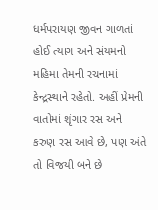ધર્મપરાયણ જીવન ગાળતાં હોઈ ત્યાગ અને સંયમનો મહિમા તેમની રચનામાં કેન્દ્રસ્થાને રહેતો. અહીં પ્રેમની વાતોમાં શૃંગાર રસ અને કરુણ રસ આવે છે, પણ અંતે તો વિજયી બને છે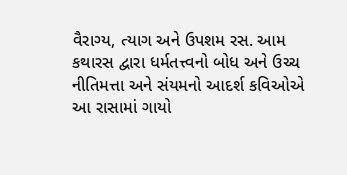વૈરાગ્ય, ત્યાગ અને ઉપશમ રસ. આમ કથારસ દ્વારા ધર્મતત્ત્વનો બોધ અને ઉચ્ચ નીતિમત્તા અને સંયમનો આદર્શ કવિઓએ આ રાસામાં ગાયો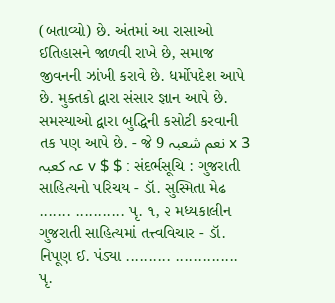(બતાવ્યો) છે. અંતમાં આ રાસાઓ ઈતિહાસને જાળવી રાખે છે, સમાજ જીવનની ઝાંખી કરાવે છે. ધર્મોપદેશ આપે છે. મુક્તકો દ્વારા સંસાર જ્ઞાન આપે છે. સમસ્યાઓ દ્વારા બુદ્ધિની કસોટી કરવાની તક પણ આપે છે. - જે 9 نعم شعبہ x 3 عہ کعبہ v $ $ : સંદર્ભસૂચિ : ગુજરાતી સાહિત્યનો પરિચય - ડૉ. સુસ્મિતા મેઢ ....... ........... પૃ. ૧, ૨ મધ્યકાલીન ગુજરાતી સાહિત્યમાં તત્ત્વવિચાર - ડૉ. નિપૂણ ઈ. પંડ્યા .......... .............. પૃ.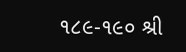૧૮૯-૧૯૦ શ્રી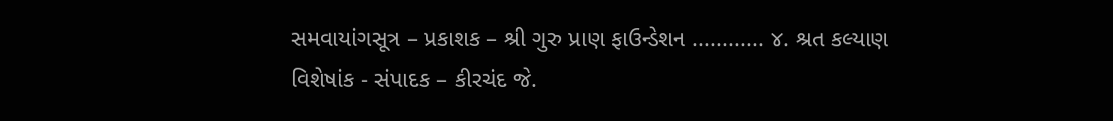સમવાયાંગસૂત્ર – પ્રકાશક – શ્રી ગુરુ પ્રાણ ફાઉન્ડેશન ............ ૪. શ્રત કલ્યાણ વિશેષાંક - સંપાદક – કીરચંદ જે.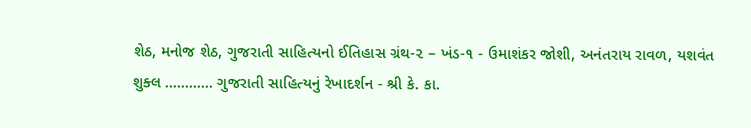શેઠ, મનોજ શેઠ, ગુજરાતી સાહિત્યનો ઈતિહાસ ગ્રંથ-૨ – ખંડ-૧ - ઉમાશંકર જોશી, અનંતરાય રાવળ, યશવંત શુક્લ ............ ગુજરાતી સાહિત્યનું રેખાદર્શન - શ્રી કે. કા.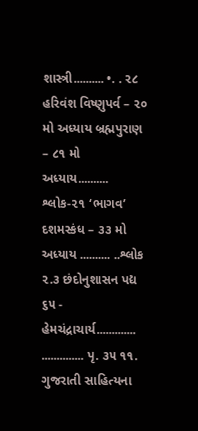શાસ્ત્રી.......... •. . ૨૮ હરિવંશ વિષ્ણુપર્વ – ૨૦ મો અધ્યાય બ્રહ્મપુરાણ – ૮૧ મો અધ્યાય.......... શ્લોક-૨૧ ‘ભાગવ’ દશમસ્કંધ – ૩૩ મો અધ્યાય .......... ..શ્લોક ૨.૩ છંદોનુશાસન પદ્ય ૬૫ - હેમચંદ્રાચાર્ય............. .............. પૃ. ૩૫ ૧૧. ગુજરાતી સાહિત્યના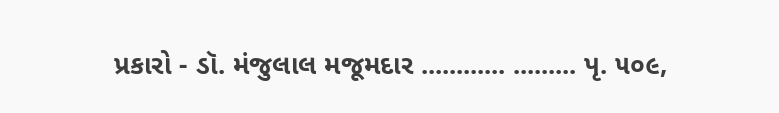પ્રકારો - ડૉ. મંજુલાલ મજૂમદાર ............ ......... પૃ. ૫૦૯,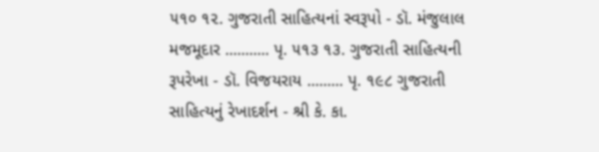૫૧૦ ૧૨. ગુજરાતી સાહિત્યનાં સ્વરૂપો - ડૉ. મંજુલાલ મજમૂદાર ........... પૃ. ૫૧૩ ૧૩. ગુજરાતી સાહિત્યની રૂપરેખા - ડૉ. વિજયરાય ......... પૃ. ૧૯૮ ગુજરાતી સાહિત્યનું રેખાદર્શન - શ્રી કે. કા.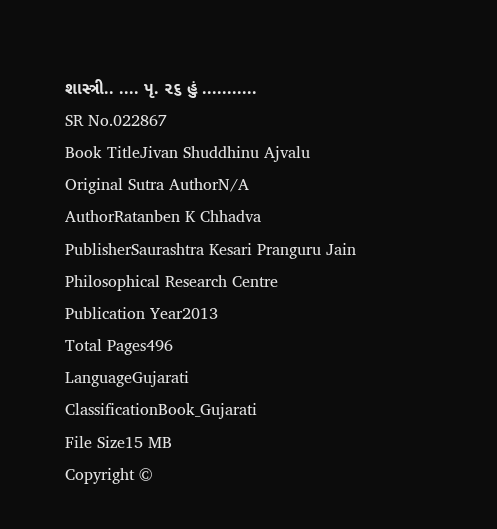શાસ્ત્રી.. .... પૃ. ૨૬ હું ...........
SR No.022867
Book TitleJivan Shuddhinu Ajvalu
Original Sutra AuthorN/A
AuthorRatanben K Chhadva
PublisherSaurashtra Kesari Pranguru Jain Philosophical Research Centre
Publication Year2013
Total Pages496
LanguageGujarati
ClassificationBook_Gujarati
File Size15 MB
Copyright ©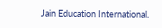Jain Education International.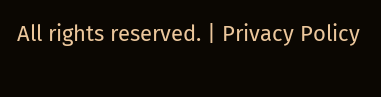All rights reserved. | Privacy Policy